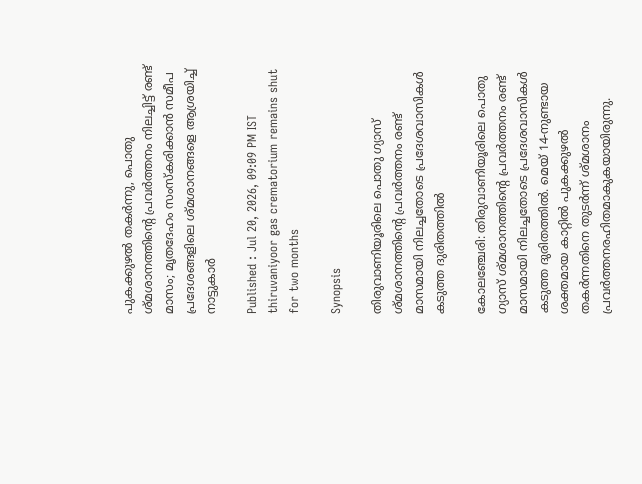പുകക്കുഴൽ തകർന്നു, പൊതു ശ്മശാനത്തിന്‍റെ പ്രവർത്തനം നിലച്ചിട്ട് രണ്ട് മാസം; മൃതദേഹം സംസ്കരിക്കാൻ സമീപ പ്രദേശങ്ങളിലെ ശ്മശാനങ്ങളെ ആശ്രയിച്ച് നാട്ടുകാർ

Published : Jul 20, 2026, 09:09 PM IST
thiruvaniyoor gas crematorium remains shut for two months

Synopsis

തിരുവാണിയൂരിലെ പൊതു ഗ്യാസ് ശ്മശാനത്തിന്‍റെ പ്രവർത്തനം രണ്ട് മാസമായി നിലച്ചതോടെ പ്രദേശവാസികൾ കടുത്ത ദുരിതത്തിൽ

കോലഞ്ചേരി: തിരുവാണിയൂരിലെ പൊതു ഗ്യാസ് ശ്മശാനത്തിന്‍റെ പ്രവർത്തനം രണ്ട് മാസമായി നിലച്ചതോടെ പ്രദേശവാസികൾ കടുത്ത ദുരിതത്തിൽ. മെയ് 14-നുണ്ടായ ശക്തമായ കാറ്റിൽ പുകക്കുഴൽ തകർന്നതിനെ തുടർന്ന് ശ്മശാനം പ്രവർത്തനരഹിതമാകുകയായിരുന്നു.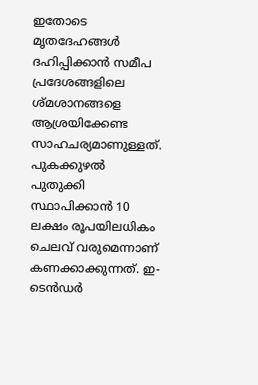ഇതോടെ മൃതദേഹങ്ങൾ ദഹിപ്പിക്കാൻ സമീപ പ്രദേശങ്ങളിലെ ശ്മശാനങ്ങളെ ആശ്രയിക്കേണ്ട സാഹചര്യമാണുള്ളത്. പുകക്കുഴൽ പുതുക്കി സ്ഥാപിക്കാൻ 10 ലക്ഷം രൂപയിലധികം ചെലവ് വരുമെന്നാണ് കണക്കാക്കുന്നത്. ഇ-ടെൻഡർ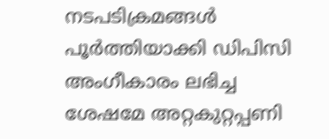നടപടിക്രമങ്ങൾ പൂർത്തിയാക്കി ഡിപിസി അംഗീകാരം ലഭിച്ച ശേഷമേ അറ്റകുറ്റപ്പണി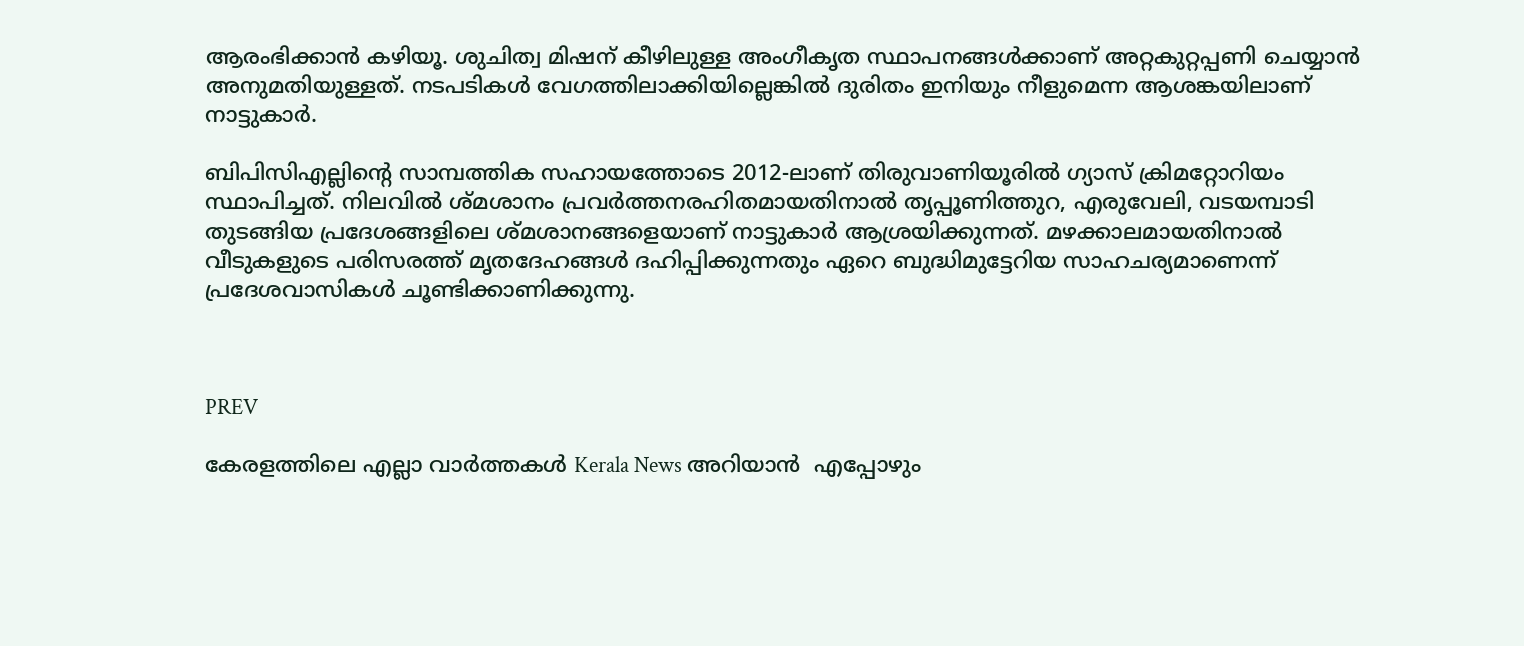ആരംഭിക്കാൻ കഴിയൂ. ശുചിത്വ മിഷന് കീഴിലുള്ള അംഗീകൃത സ്ഥാപനങ്ങൾക്കാണ് അറ്റകുറ്റപ്പണി ചെയ്യാൻ അനുമതിയുള്ളത്. നടപടികൾ വേഗത്തിലാക്കിയില്ലെങ്കിൽ ദുരിതം ഇനിയും നീളുമെന്ന ആശങ്കയിലാണ് നാട്ടുകാർ.

ബിപിസിഎല്ലിന്‍റെ സാമ്പത്തിക സഹായത്തോടെ 2012-ലാണ് തിരുവാണിയൂരിൽ ഗ്യാസ് ക്രിമറ്റോറിയം സ്ഥാപിച്ചത്. നിലവിൽ ശ്മശാനം പ്രവർത്തനരഹിതമായതിനാൽ തൃപ്പൂണിത്തുറ, എരുവേലി, വടയമ്പാടി തുടങ്ങിയ പ്രദേശങ്ങളിലെ ശ്മശാനങ്ങളെയാണ് നാട്ടുകാർ ആശ്രയിക്കുന്നത്. മഴക്കാലമായതിനാൽ വീടുകളുടെ പരിസരത്ത് മൃതദേഹങ്ങൾ ദഹിപ്പിക്കുന്നതും ഏറെ ബുദ്ധിമുട്ടേറിയ സാഹചര്യമാണെന്ന് പ്രദേശവാസികൾ ചൂണ്ടിക്കാണിക്കുന്നു.



PREV

കേരളത്തിലെ എല്ലാ വാർത്തകൾ Kerala News അറിയാൻ  എപ്പോഴും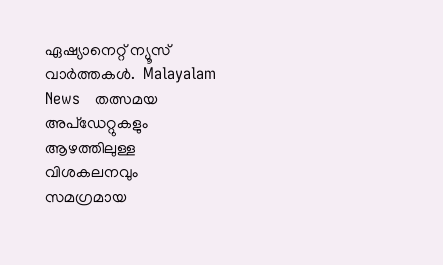ഏഷ്യാനെറ്റ് ന്യൂസ് വാർത്തകൾ.  Malayalam News   തത്സമയ അപ്‌ഡേറ്റുകളും ആഴത്തിലുള്ള വിശകലനവും സമഗ്രമായ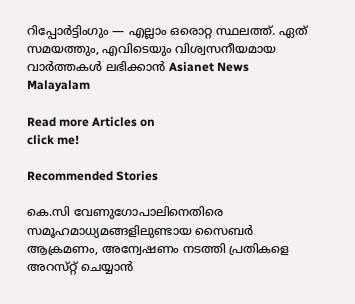റിപ്പോർട്ടിംഗും — എല്ലാം ഒരൊറ്റ സ്ഥലത്ത്. ഏത് സമയത്തും, എവിടെയും വിശ്വസനീയമായ വാർത്തകൾ ലഭിക്കാൻ Asianet News Malayalam

Read more Articles on
click me!

Recommended Stories

കെ.സി വേണുഗോപാലിനെതിരെ സമൂഹമാധ്യമങ്ങളിലുണ്ടായ സൈബർ ആക്രമണം, അന്വേഷണം നടത്തി പ്രതികളെ അറസ്‌റ്റ് ചെയ്യാൻ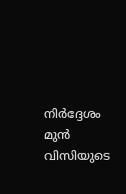നിർദ്ദേശം
മുൻ വിസിയുടെ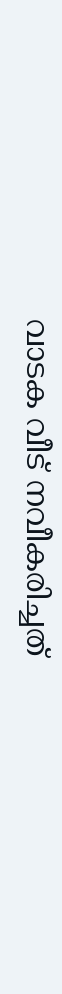വാടക വീട് നവീകരിച്ചത്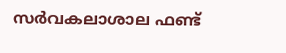സർവകലാശാല ഫണ്ട്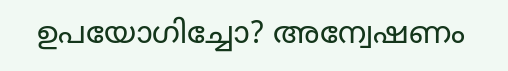ഉപയോഗിച്ചോ? അന്വേഷണം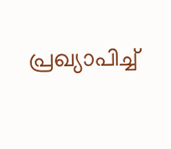പ്രഖ്യാപിച്ച്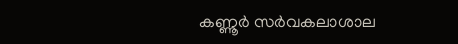കണ്ണൂർ സർവകലാശാല